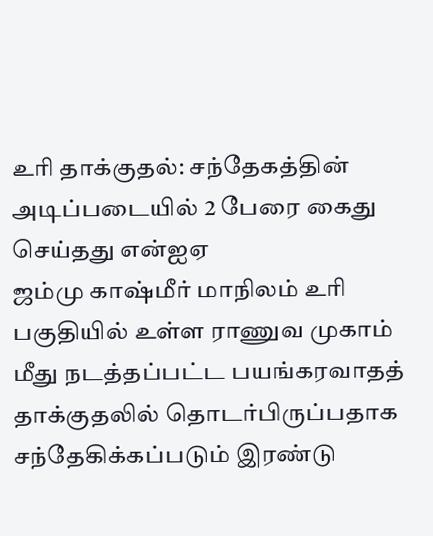உரி தாக்குதல்: சந்தேகத்தின் அடிப்படையில் 2 பேரை கைது செய்தது என்ஐஏ
ஜம்மு காஷ்மீர் மாநிலம் உரி பகுதியில் உள்ள ராணுவ முகாம் மீது நடத்தப்பட்ட பயங்கரவாதத் தாக்குதலில் தொடர்பிருப்பதாக சந்தேகிக்கப்படும் இரண்டு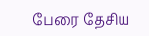பேரை தேசிய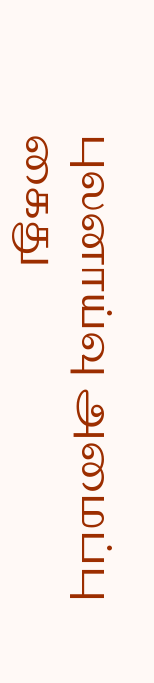புலனாய்வு அமைப்பு கைது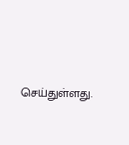செய்துள்ளது.